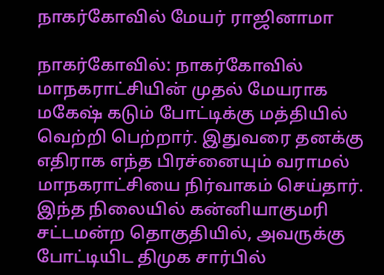நாகர்கோவில் மேயர் ராஜினாமா

நாகர்கோவில்: நாகர்கோவில் மாநகராட்சியின் முதல் மேயராக மகேஷ் கடும் போட்டிக்கு மத்தியில் வெற்றி பெற்றார். இதுவரை தனக்கு எதிராக எந்த பிரச்னையும் வராமல் மாநகராட்சியை நிர்வாகம் செய்தார். இந்த நிலையில் கன்னியாகுமரி சட்டமன்ற தொகுதியில், அவருக்கு போட்டியிட திமுக சார்பில்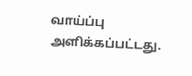வாய்ப்பு அளிக்கப்பட்டது.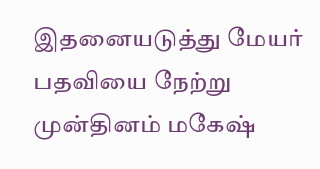இதனையடுத்து மேயர் பதவியை நேற்று முன்தினம் மகேஷ்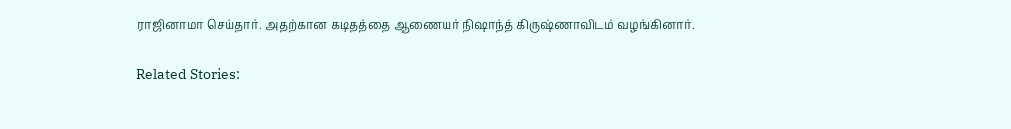ராஜினாமா செய்தார். அதற்கான கடிதத்தை ஆணையர் நிஷாந்த் கிருஷ்ணாவிடம் வழங்கினார்.

Related Stories: